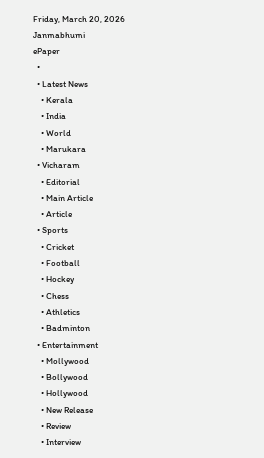Friday, March 20, 2026
Janmabhumi
ePaper
  •
  • Latest News
    • Kerala
    • India
    • World
    • Marukara
  • Vicharam
    • Editorial
    • Main Article
    • Article
  • Sports
    • Cricket
    • Football
    • Hockey
    • Chess
    • Athletics
    • Badminton
  • Entertainment
    • Mollywood
    • Bollywood
    • Hollywood
    • New Release
    • Review
    • Interview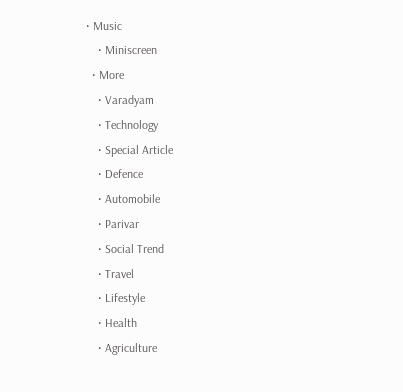• Music
    • Miniscreen
  • More
    • Varadyam
    • Technology
    • Special Article
    • Defence
    • Automobile
    • Parivar
    • Social Trend
    • Travel
    • Lifestyle
    • Health
    • Agriculture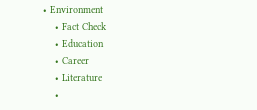• Environment
    • Fact Check
    • Education
    • Career
    • Literature
    •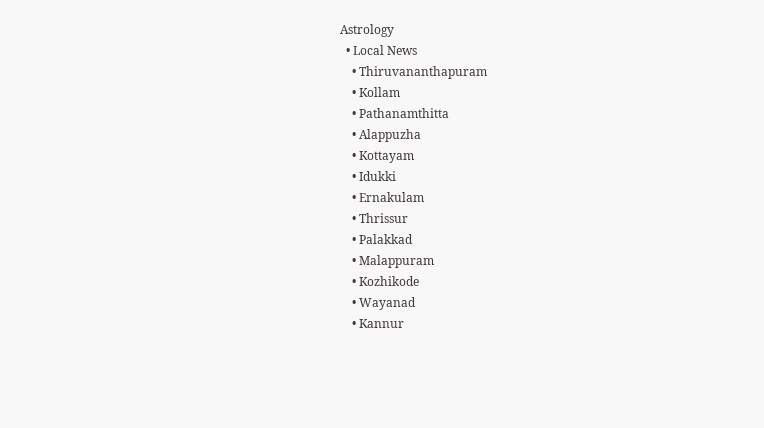Astrology
  • Local News
    • Thiruvananthapuram
    • Kollam
    • Pathanamthitta
    • Alappuzha
    • Kottayam
    • Idukki
    • Ernakulam
    • Thrissur
    • Palakkad
    • Malappuram
    • Kozhikode
    • Wayanad
    • Kannur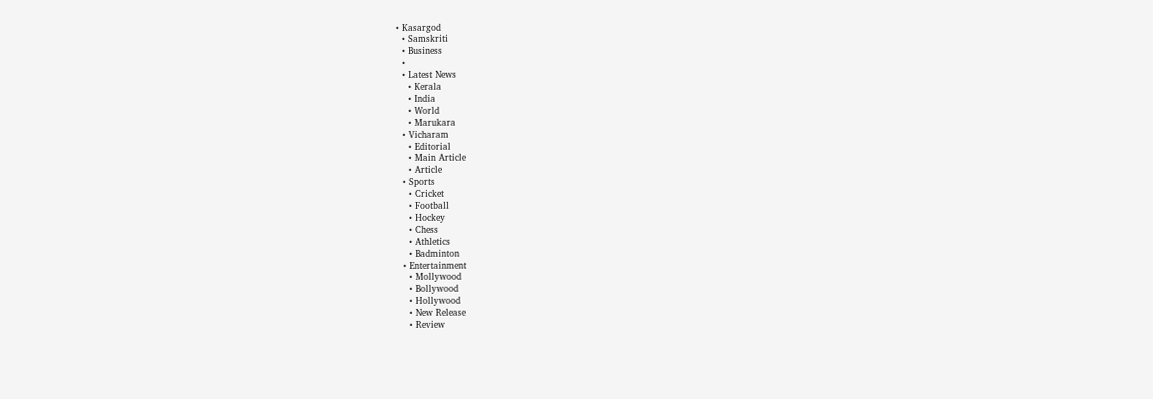• Kasargod
  • Samskriti
  • Business
  •
  • Latest News
    • Kerala
    • India
    • World
    • Marukara
  • Vicharam
    • Editorial
    • Main Article
    • Article
  • Sports
    • Cricket
    • Football
    • Hockey
    • Chess
    • Athletics
    • Badminton
  • Entertainment
    • Mollywood
    • Bollywood
    • Hollywood
    • New Release
    • Review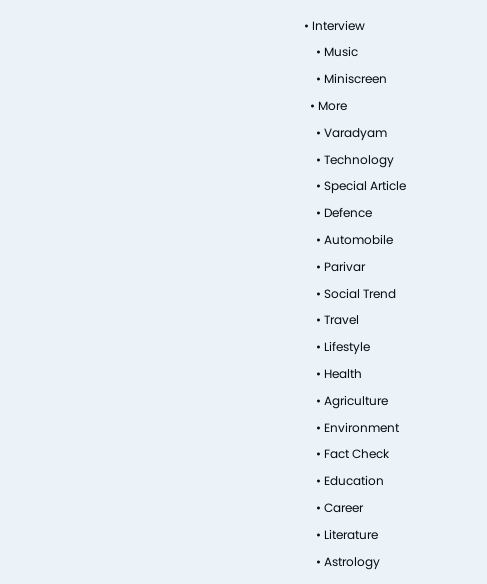• Interview
    • Music
    • Miniscreen
  • More
    • Varadyam
    • Technology
    • Special Article
    • Defence
    • Automobile
    • Parivar
    • Social Trend
    • Travel
    • Lifestyle
    • Health
    • Agriculture
    • Environment
    • Fact Check
    • Education
    • Career
    • Literature
    • Astrology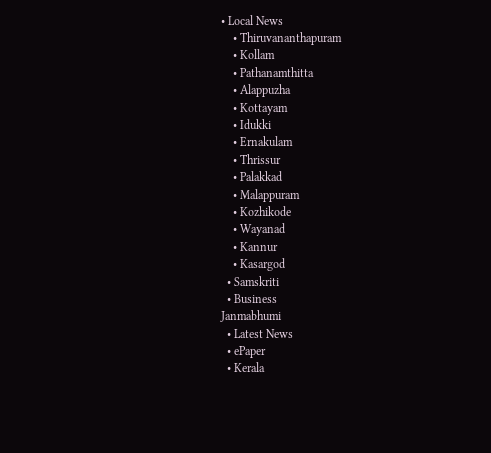• Local News
    • Thiruvananthapuram
    • Kollam
    • Pathanamthitta
    • Alappuzha
    • Kottayam
    • Idukki
    • Ernakulam
    • Thrissur
    • Palakkad
    • Malappuram
    • Kozhikode
    • Wayanad
    • Kannur
    • Kasargod
  • Samskriti
  • Business
Janmabhumi
  • Latest News
  • ePaper
  • Kerala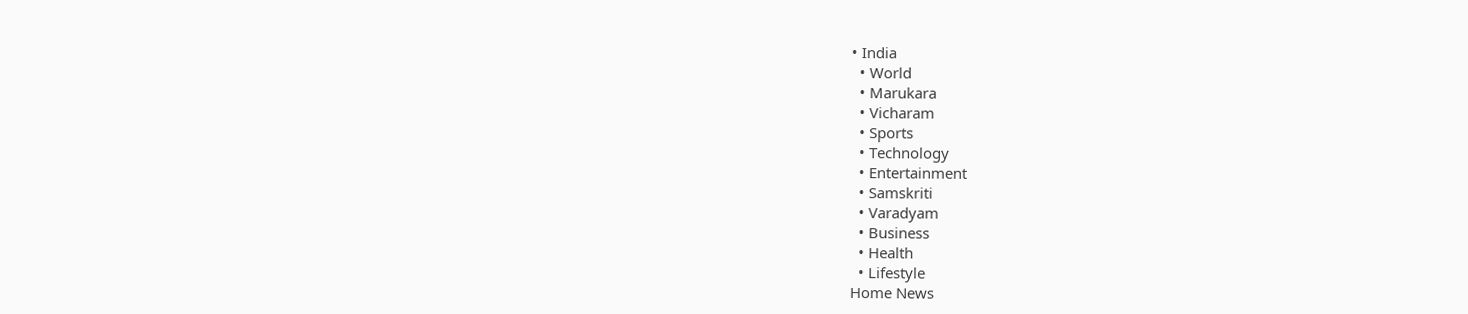• India
  • World
  • Marukara
  • Vicharam
  • Sports
  • Technology
  • Entertainment
  • Samskriti
  • Varadyam
  • Business
  • Health
  • Lifestyle
Home News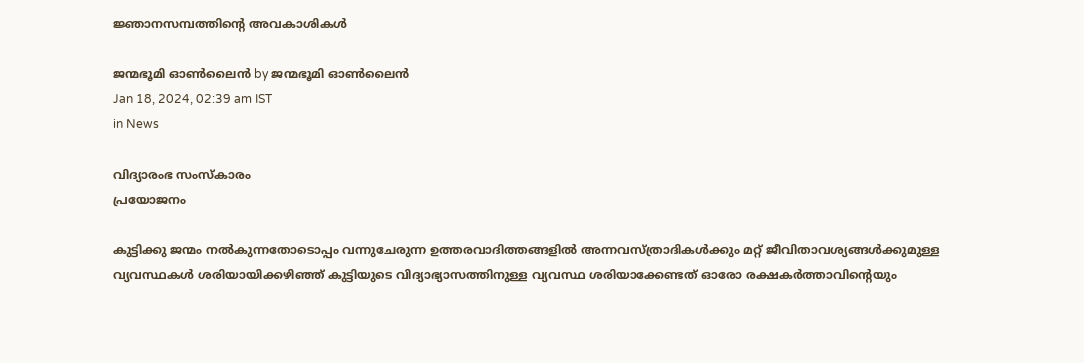ജ്ഞാനസമ്പത്തിന്റെ അവകാശികള്‍

ജന്മഭൂമി ഓണ്‍ലൈന്‍ by ജന്മഭൂമി ഓണ്‍ലൈന്‍
Jan 18, 2024, 02:39 am IST
in News

വിദ്യാരംഭ സംസ്‌കാരം
പ്രയോജനം

കുട്ടിക്കു ജന്മം നല്‍കുന്നതോടൊപ്പം വന്നുചേരുന്ന ഉത്തരവാദിത്തങ്ങളില്‍ അന്നവസ്ത്രാദികള്‍ക്കും മറ്റ് ജീവിതാവശ്യങ്ങള്‍ക്കുമുള്ള വ്യവസ്ഥകള്‍ ശരിയായിക്കഴിഞ്ഞ് കുട്ടിയുടെ വിദ്യാഭ്യാസത്തിനുള്ള വ്യവസ്ഥ ശരിയാക്കേണ്ടത് ഓരോ രക്ഷകര്‍ത്താവിന്റെയും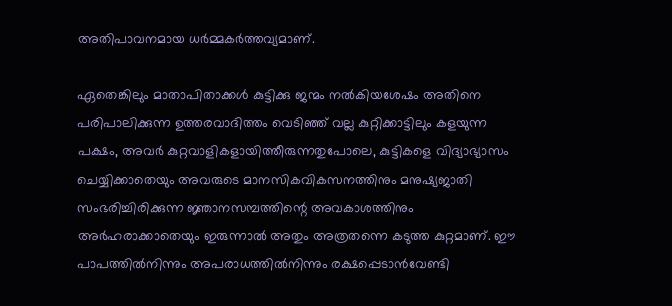അതിപാവനമായ ധര്‍മ്മകര്‍ത്തവ്യമാണ്.

ഏതെങ്കിലും മാതാപിതാക്കള്‍ കുട്ടിക്കു ജന്മം നല്‍കിയശേഷം അതിനെ പരിപാലിക്കുന്ന ഉത്തരവാദിത്തം വെടിഞ്ഞ് വല്ല കുറ്റിക്കാട്ടിലും കളയുന്ന പക്ഷം, അവര്‍ കുറ്റവാളികളായിത്തീരുന്നതുപോലെ, കുട്ടികളെ വിദ്യാഭ്യാസം ചെയ്യിക്കാതെയും അവരുടെ മാനസികവികസനത്തിനും മനുഷ്യജാതി സംഭരിച്ചിരിക്കുന്ന ജ്ഞാനസമ്പത്തിന്റെ അവകാശത്തിനും അര്‍ഹരാക്കാതെയും ഇരുന്നാല്‍ അതും അത്രതന്നെ കടുത്ത കുറ്റമാണ്. ഈ പാപത്തില്‍നിന്നും അപരാധത്തില്‍നിന്നും രക്ഷപ്പെടാന്‍വേണ്ടി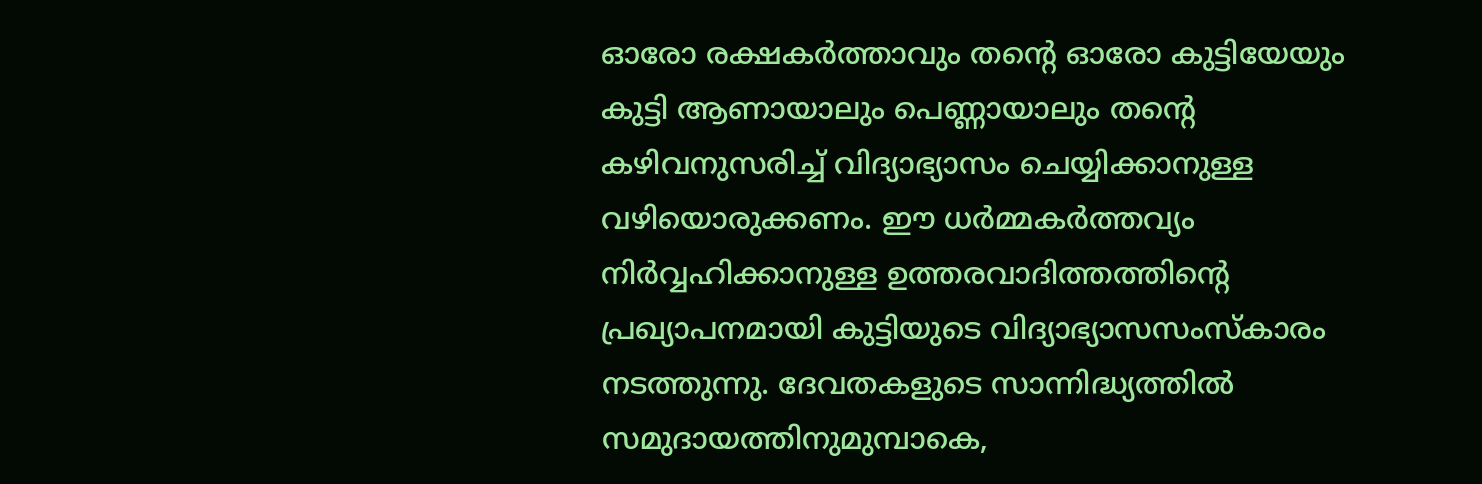ഓരോ രക്ഷകര്‍ത്താവും തന്റെ ഓരോ കുട്ടിയേയും കുട്ടി ആണായാലും പെണ്ണായാലും തന്റെ കഴിവനുസരിച്ച് വിദ്യാഭ്യാസം ചെയ്യിക്കാനുള്ള വഴിയൊരുക്കണം. ഈ ധര്‍മ്മകര്‍ത്തവ്യം നിര്‍വ്വഹിക്കാനുള്ള ഉത്തരവാദിത്തത്തിന്റെ പ്രഖ്യാപനമായി കുട്ടിയുടെ വിദ്യാഭ്യാസസംസ്‌കാരം നടത്തുന്നു. ദേവതകളുടെ സാന്നിദ്ധ്യത്തില്‍ സമുദായത്തിനുമുമ്പാകെ,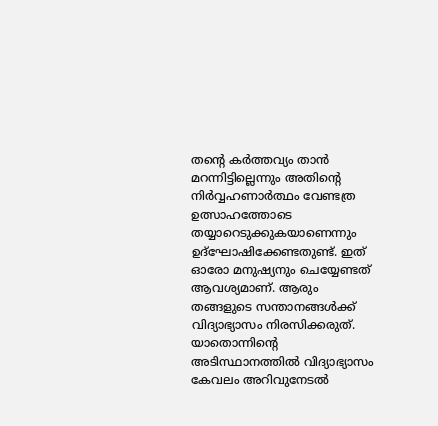തന്റെ കര്‍ത്തവ്യം താന്‍ മറന്നിട്ടില്ലെന്നും അതിന്റെ നിര്‍വ്വഹണാര്‍ത്ഥം വേണ്ടത്ര ഉത്സാഹത്തോടെ തയ്യാറെടുക്കുകയാണെന്നും ഉദ്‌ഘോഷിക്കേണ്ടതുണ്ട്. ഇത് ഓരോ മനുഷ്യനും ചെയ്യേണ്ടത് ആവശ്യമാണ്. ആരും തങ്ങളുടെ സന്താനങ്ങള്‍ക്ക് വിദ്യാഭ്യാസം നിരസിക്കരുത്. യാതൊന്നിന്റെ അടിസ്ഥാനത്തില്‍ വിദ്യാഭ്യാസം കേവലം അറിവുനേടല്‍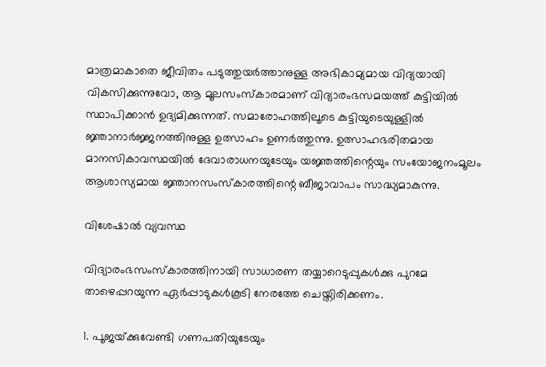മാത്രമാകാതെ ജീവിതം പടുത്തുയര്‍ത്താനുള്ള അഭികാമ്യമായ വിദ്യയായി വികസിക്കുന്നുവോ, ആ മൂലസംസ്‌കാരമാണ് വിദ്യാരംഭസമയത്ത് കുട്ടിയില്‍ സ്ഥാപിക്കാന്‍ ഉദ്യമിക്കുന്നത്. സമാരോഹത്തിലൂടെ കുട്ടിയുടെയുള്ളില്‍ ജ്ഞാനാര്‍ജ്ജനത്തിനുള്ള ഉത്സാഹം ഉണര്‍ത്തുന്നു. ഉത്സാഹഭരിതമായ മാനസികാവസ്ഥയില്‍ ദേവാരാധനയുടേയും യജ്ഞത്തിന്റെയും സംയോജനംമൂലം ആശാസ്യമായ ജ്ഞാനസംസ്‌കാരത്തിന്റെ ബീജാവാപം സാദ്ധ്യമാകുന്നു.

വിശേഷാല്‍ വ്യവസ്ഥ

വിദ്യാരംഭസംസ്‌കാരത്തിനായി സാധാരണ തയ്യാറെടുപ്പുകള്‍ക്കു പുറമേ താഴെപ്പറയുന്ന ഏര്‍പ്പാടുകള്‍കൂടി നേരത്തേ ചെയ്തിരിക്കണം.

1. പൂജയ്‌ക്കുവേണ്ടി ഗണപതിയുടേയും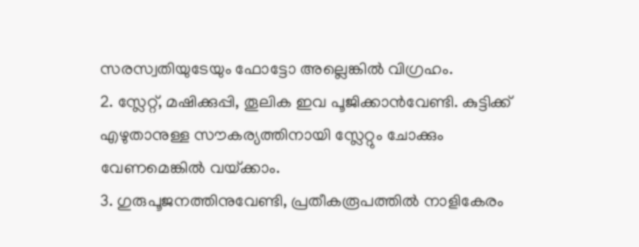സരസ്വതിയുടേയും ഫോട്ടോ അല്ലെങ്കില്‍ വിഗ്രഹം.
2. സ്ലേറ്റ്, മഷിക്കുപ്പി, തൂലിക ഇവ പൂജിക്കാന്‍വേണ്ടി. കുട്ടിക്ക് എഴുതാനുള്ള സൗകര്യത്തിനായി സ്ലേറ്റും ചോക്കും വേണമെങ്കില്‍ വയ്‌ക്കാം.
3. ഗുരുപൂജനത്തിനുവേണ്ടി, പ്രതീകരൂപത്തില്‍ നാളികേരം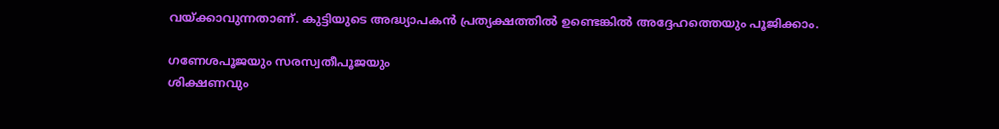വയ്‌ക്കാവുന്നതാണ്. കുട്ടിയുടെ അദ്ധ്യാപകന്‍ പ്രത്യക്ഷത്തില്‍ ഉണ്ടെങ്കില്‍ അദ്ദേഹത്തെയും പൂജിക്കാം.

ഗണേശപൂജയും സരസ്വതീപൂജയും
ശിക്ഷണവും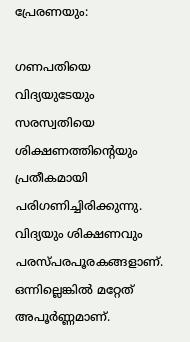പ്രേരണയും:

ഗണപതിയെ വിദ്യയുടേയും സരസ്വതിയെ ശിക്ഷണത്തിന്റെയും പ്രതീകമായി പരിഗണിച്ചിരിക്കുന്നു. വിദ്യയും ശിക്ഷണവും പരസ്പരപൂരകങ്ങളാണ്. ഒന്നില്ലെങ്കില്‍ മറ്റേത് അപൂര്‍ണ്ണമാണ്.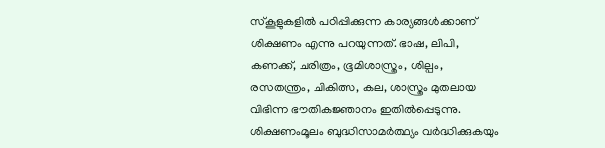സ്‌കൂളുകളില്‍ പഠിപ്പിക്കുന്ന കാര്യങ്ങള്‍ക്കാണ് ശിക്ഷണം എന്നു പറയുന്നത്. ഭാഷ, ലിപി, കണക്ക്, ചരിത്രം, ഭൂമിശാസ്ത്രം, ശില്പം, രസതന്ത്രം, ചികിത്സ, കല, ശാസ്ത്രം മുതലായ വിഭിന്ന ഭൗതികജ്ഞാനം ഇതില്‍പ്പെടുന്നു. ശിക്ഷണംമൂലം ബുദ്ധിസാമര്‍ത്ഥ്യം വര്‍ദ്ധിക്കുകയും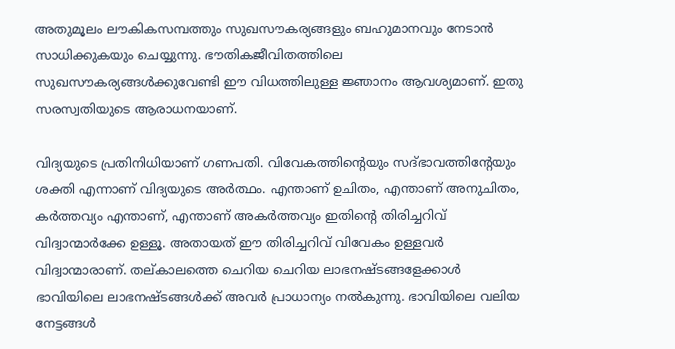അതുമൂലം ലൗകികസമ്പത്തും സുഖസൗകര്യങ്ങളും ബഹുമാനവും നേടാന്‍ സാധിക്കുകയും ചെയ്യുന്നു. ഭൗതികജീവിതത്തിലെ സുഖസൗകര്യങ്ങള്‍ക്കുവേണ്ടി ഈ വിധത്തിലുള്ള ജ്ഞാനം ആവശ്യമാണ്. ഇതു സരസ്വതിയുടെ ആരാധനയാണ്.

വിദ്യയുടെ പ്രതിനിധിയാണ് ഗണപതി. വിവേകത്തിന്റെയും സദ്ഭാവത്തിന്റേയും ശക്തി എന്നാണ് വിദ്യയുടെ അര്‍ത്ഥം. എന്താണ് ഉചിതം, എന്താണ് അനുചിതം, കര്‍ത്തവ്യം എന്താണ്, എന്താണ് അകര്‍ത്തവ്യം ഇതിന്റെ തിരിച്ചറിവ് വിദ്വാന്മാര്‍ക്കേ ഉള്ളൂ. അതായത് ഈ തിരിച്ചറിവ് വിവേകം ഉള്ളവര്‍ വിദ്വാന്മാരാണ്. തല്കാലത്തെ ചെറിയ ചെറിയ ലാഭനഷ്ടങ്ങളേക്കാള്‍ ഭാവിയിലെ ലാഭനഷ്ടങ്ങള്‍ക്ക് അവര്‍ പ്രാധാന്യം നല്‍കുന്നു. ഭാവിയിലെ വലിയ നേട്ടങ്ങള്‍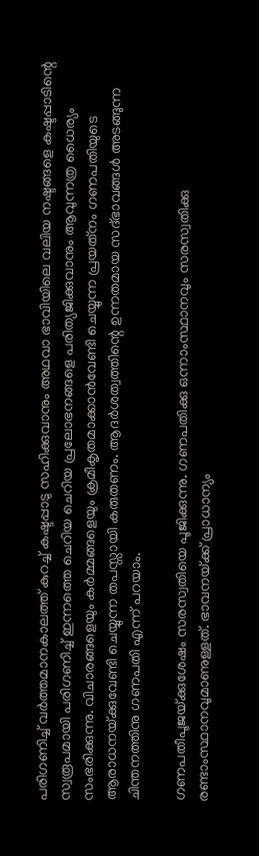പരിഗണിച്ച് വര്‍ത്തമാനകാലത്ത് കുറച്ച് കഷ്ടപ്പാടു സഹിക്കുവാനും അഥവാ ഭാവിയിലെ വലിയ നഷ്ടങ്ങളെ കഷ്ടപ്പാടിന്റെ സ്വരൂപമായി പരിഗണിച്ച് ഇന്നത്തെ ചെറിയ ചെറിയ പ്രലോഭനങ്ങളെ പരിത്യജിക്കുവാനും ആവുന്നത്ര ധൈര്യം സംഭരിക്കുന്നു. വിചാരങ്ങളെയും കര്‍മ്മങ്ങളെയും ക്രമീകൃതമാക്കാന്‍വേണ്ടി ചെയ്യുന്ന പ്രയത്‌നം ഗണപതിയുടെ ആരാധനയ്‌ക്കുവേണ്ടി ചെയ്യുന്ന തപസ്സായി കരുതണം. ആദര്‍ശത്വത്തിന്റെ ഉന്നതമായ സദ്ഭാവങ്ങള്‍ അടങ്ങുന്ന ചിന്തനത്തിനു ഗണപതി എന്ന് പറയാം.

ഗണപതീപൂജയ്‌ക്കുശേഷം സരസ്വതിയെ പൂജിക്കുന്നു. ഗണപതിക്കു ഒന്നാംസ്ഥാനവും സരസ്വതിക്കു രണ്ടാംസ്ഥാനവുമാണുള്ളത്. ഭാവനയ്‌ക്ക് പ്രാധാന്യം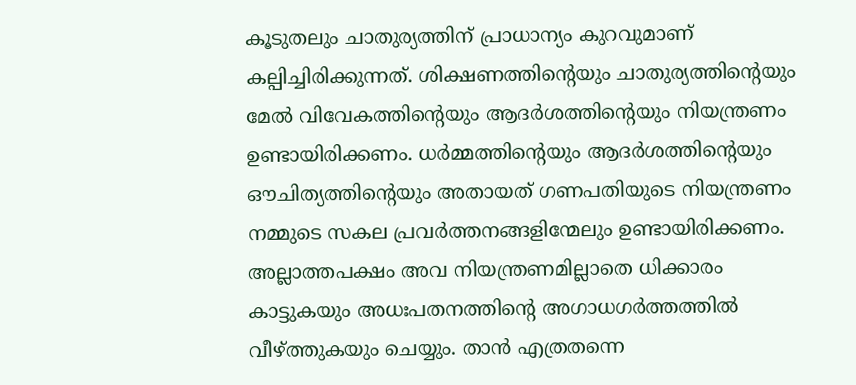കൂടുതലും ചാതുര്യത്തിന് പ്രാധാന്യം കുറവുമാണ് കല്പിച്ചിരിക്കുന്നത്. ശിക്ഷണത്തിന്റെയും ചാതുര്യത്തിന്റെയും മേല്‍ വിവേകത്തിന്റെയും ആദര്‍ശത്തിന്റെയും നിയന്ത്രണം ഉണ്ടായിരിക്കണം. ധര്‍മ്മത്തിന്റെയും ആദര്‍ശത്തിന്റെയും ഔചിത്യത്തിന്റെയും അതായത് ഗണപതിയുടെ നിയന്ത്രണം നമ്മുടെ സകല പ്രവര്‍ത്തനങ്ങളിന്മേലും ഉണ്ടായിരിക്കണം. അല്ലാത്തപക്ഷം അവ നിയന്ത്രണമില്ലാതെ ധിക്കാരം കാട്ടുകയും അധഃപതനത്തിന്റെ അഗാധഗര്‍ത്തത്തില്‍ വീഴ്‌ത്തുകയും ചെയ്യും. താന്‍ എത്രതന്നെ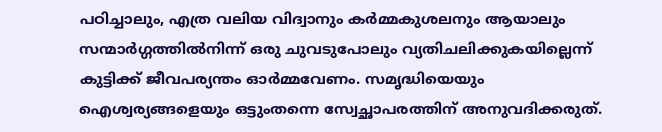പഠിച്ചാലും, എത്ര വലിയ വിദ്വാനും കര്‍മ്മകുശലനും ആയാലും സന്മാര്‍ഗ്ഗത്തില്‍നിന്ന് ഒരു ചുവടുപോലും വ്യതിചലിക്കുകയില്ലെന്ന് കുട്ടിക്ക് ജീവപര്യന്തം ഓര്‍മ്മവേണം. സമൃദ്ധിയെയും ഐശ്വര്യങ്ങളെയും ഒട്ടുംതന്നെ സ്വേച്ഛാപരത്തിന് അനുവദിക്കരുത്.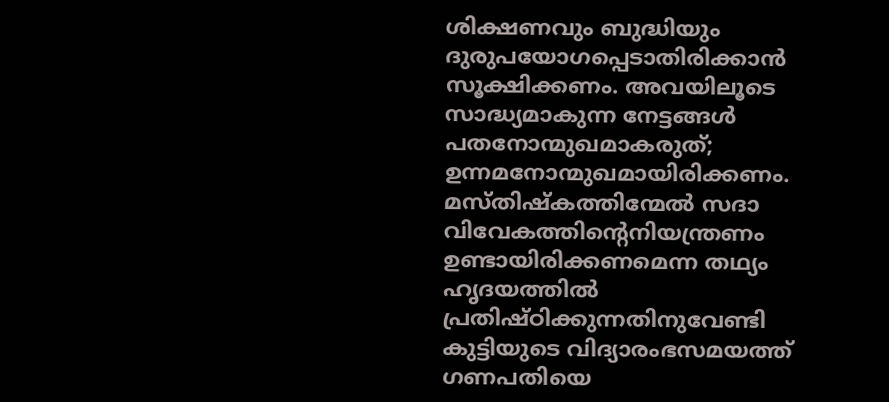ശിക്ഷണവും ബുദ്ധിയും ദുരുപയോഗപ്പെടാതിരിക്കാന്‍ സൂക്ഷിക്കണം. അവയിലൂടെ സാദ്ധ്യമാകുന്ന നേട്ടങ്ങള്‍ പതനോന്മുഖമാകരുത്; ഉന്നമനോന്മുഖമായിരിക്കണം. മസ്തിഷ്‌കത്തിന്മേല്‍ സദാ വിവേകത്തിന്റെനിയന്ത്രണം ഉണ്ടായിരിക്കണമെന്ന തഥ്യം ഹൃദയത്തില്‍ പ്രതിഷ്ഠിക്കുന്നതിനുവേണ്ടി കുട്ടിയുടെ വിദ്യാരംഭസമയത്ത് ഗണപതിയെ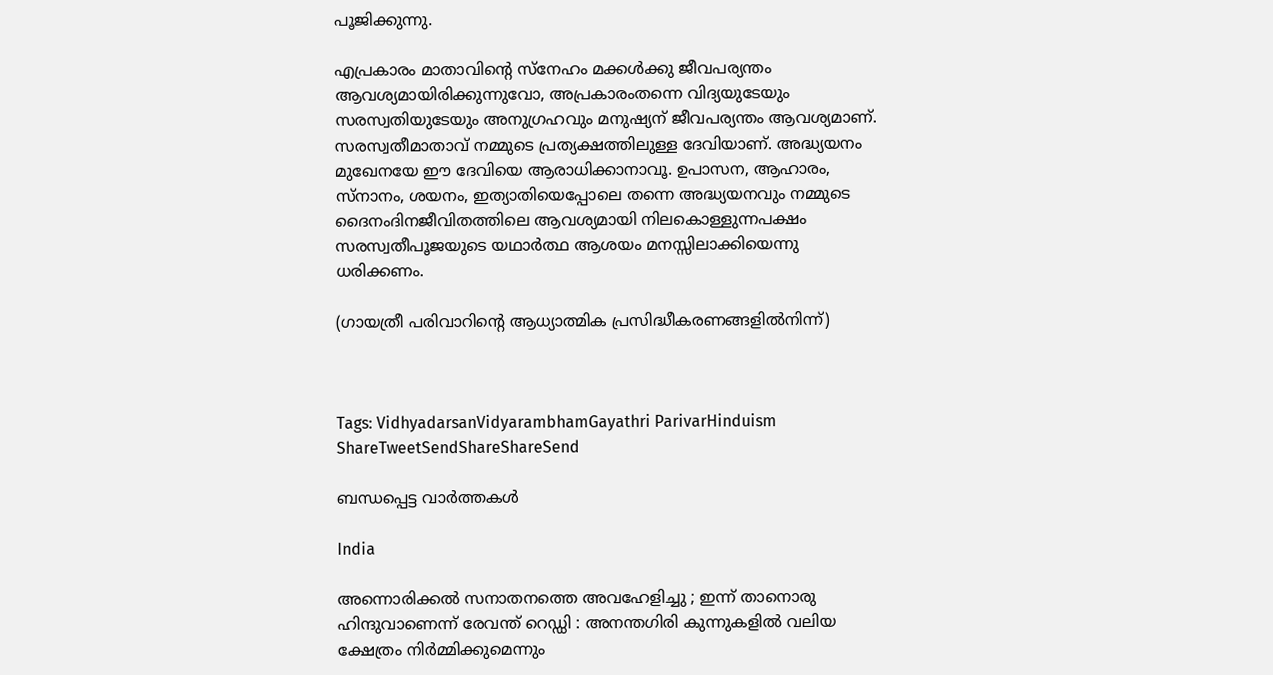പൂജിക്കുന്നു.

എപ്രകാരം മാതാവിന്റെ സ്‌നേഹം മക്കള്‍ക്കു ജീവപര്യന്തം ആവശ്യമായിരിക്കുന്നുവോ, അപ്രകാരംതന്നെ വിദ്യയുടേയും സരസ്വതിയുടേയും അനുഗ്രഹവും മനുഷ്യന് ജീവപര്യന്തം ആവശ്യമാണ്. സരസ്വതീമാതാവ് നമ്മുടെ പ്രത്യക്ഷത്തിലുള്ള ദേവിയാണ്. അദ്ധ്യയനം മുഖേനയേ ഈ ദേവിയെ ആരാധിക്കാനാവൂ. ഉപാസന, ആഹാരം, സ്‌നാനം, ശയനം, ഇത്യാതിയെപ്പോലെ തന്നെ അദ്ധ്യയനവും നമ്മുടെ ദൈനംദിനജീവിതത്തിലെ ആവശ്യമായി നിലകൊള്ളുന്നപക്ഷം സരസ്വതീപൂജയുടെ യഥാര്‍ത്ഥ ആശയം മനസ്സിലാക്കിയെന്നു ധരിക്കണം.

(ഗായത്രീ പരിവാറിന്റെ ആധ്യാത്മിക പ്രസിദ്ധീകരണങ്ങളില്‍നിന്ന്)



Tags: VidhyadarsanVidyarambhamGayathri ParivarHinduism
ShareTweetSendShareShareSend

ബന്ധപ്പെട്ട വാര്‍ത്തകള്‍

India

അന്നൊരിക്കൽ സനാതനത്തെ അവഹേളിച്ചു ; ഇന്ന് താനൊരു ഹിന്ദുവാണെന്ന് രേവന്ത് റെഡ്ഡി : അനന്തഗിരി കുന്നുകളിൽ വലിയ ക്ഷേത്രം നിർമ്മിക്കുമെന്നും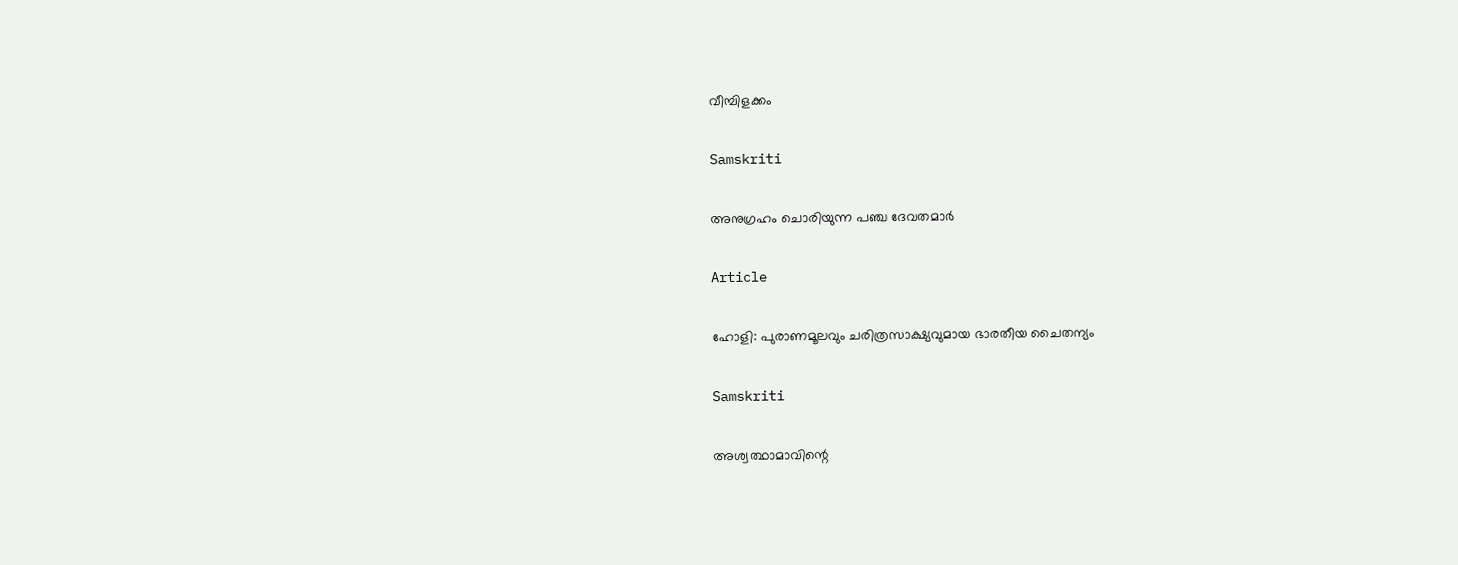വീമ്പിളക്കം

Samskriti

അനുഗ്രഹം ചൊരിയുന്ന പഞ്ച ദേവതമാര്‍

Article

ഹോളി: പുരാണമൂലവും ചരിത്രസാക്ഷ്യവുമായ ഭാരതീയ ചൈതന്യം

Samskriti

അശ്വത്ഥാമാവിന്റെ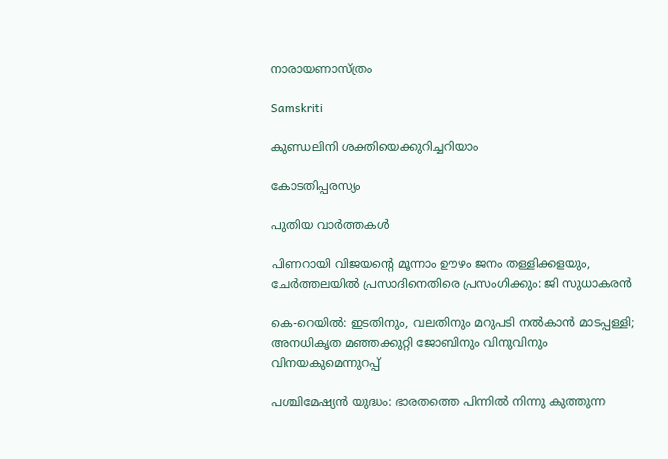നാരായണാസ്ത്രം

Samskriti

കുണ്ഡലിനി ശക്തിയെക്കുറിച്ചറിയാം

കോടതിപ്പരസ്യം

പുതിയ വാര്‍ത്തകള്‍

പിണറായി വിജയന്റെ മൂന്നാം ഊഴം ജനം തള്ളിക്കളയും, ചേർത്തലയിൽ പ്രസാദിനെതിരെ പ്രസംഗിക്കും: ജി സുധാകരൻ

കെ-റെയില്‍: ഇടതിനും, വലതിനും മറുപടി നല്‍കാന്‍ മാടപ്പള്ളി; അനധികൃത മഞ്ഞക്കുറ്റി ജോബിനും വിനുവിനും വിനയകുമെന്നുറപ്പ്

പശ്ചിമേഷ്യന്‍ യുദ്ധം: ഭാരതത്തെ പിന്നില്‍ നിന്നു കുത്തുന്ന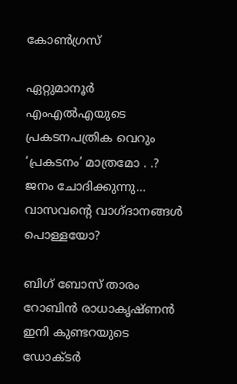കോണ്‍ഗ്രസ്

ഏറ്റുമാനൂര്‍ എംഎല്‍എയുടെ പ്രകടനപത്രിക വെറും ‘പ്രകടനം’ മാത്രമോ . .? ജനം ചോദിക്കുന്നു… വാസവന്റെ വാഗ്ദാനങ്ങള്‍ പൊള്ളയോ?

ബിഗ് ബോസ് താരം റോബിന്‍ രാധാകൃഷ്ണൻ ഇനി കുണ്ടറയുടെ ഡോക്ടര്‍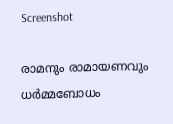Screenshot

രാമനും രാമായണവും ധർമ്മബോധം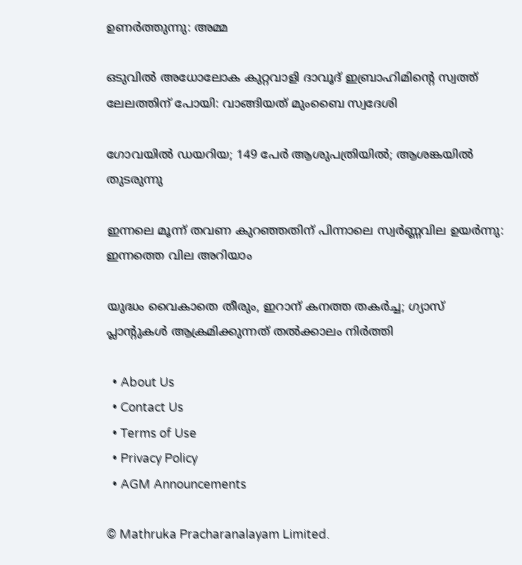ഉണർത്തുന്നു: അമ്മ

ഒടുവിൽ അധോലോക കുറ്റവാളി ദാവൂദ് ഇബ്രാഹിമിന്റെ സ്വത്ത് ലേലത്തിന് പോയി: വാങ്ങിയത് മുംബൈ സ്വദേശി

ഗോവയിൽ ഡയറിയ; 149 പേർ ആശുപത്രിയിൽ; ആശങ്കയിൽ തുടരുന്നു

ഇന്നലെ മൂന്ന് തവണ കുറഞ്ഞതിന് പിന്നാലെ സ്വർണ്ണവില ഉയർന്നു: ഇന്നത്തെ വില അറിയാം

യുദ്ധം വൈകാതെ തീരും, ഇറാന് കനത്ത തകർച്ച; ഗ്യാസ് പ്ലാന്റുകൾ ആക്രമിക്കുന്നത് തൽക്കാലം നിർത്തി

  • About Us
  • Contact Us
  • Terms of Use
  • Privacy Policy
  • AGM Announcements

© Mathruka Pracharanalayam Limited.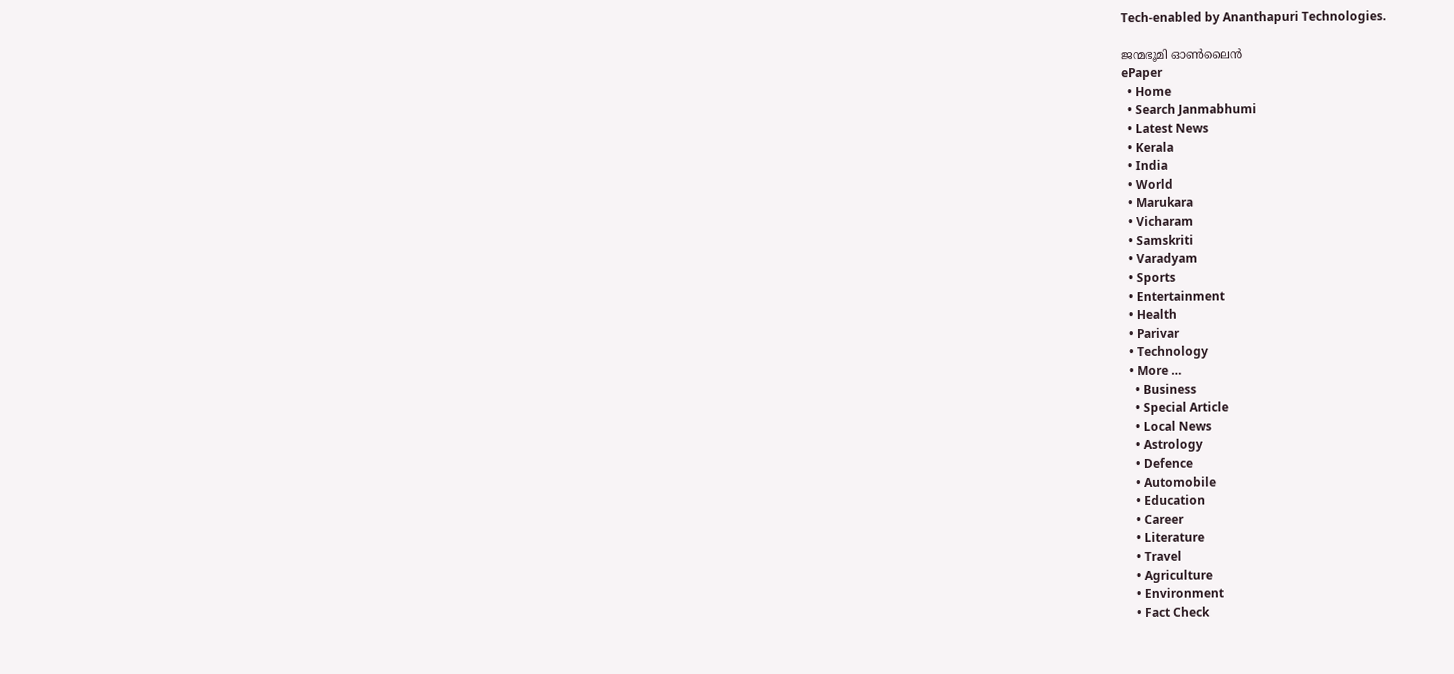Tech-enabled by Ananthapuri Technologies.

ജന്മഭൂമി ഓണ്‍ലൈന്‍
ePaper
  • Home
  • Search Janmabhumi
  • Latest News
  • Kerala
  • India
  • World
  • Marukara
  • Vicharam
  • Samskriti
  • Varadyam
  • Sports
  • Entertainment
  • Health
  • Parivar
  • Technology
  • More …
    • Business
    • Special Article
    • Local News
    • Astrology
    • Defence
    • Automobile
    • Education
    • Career
    • Literature
    • Travel
    • Agriculture
    • Environment
    • Fact Check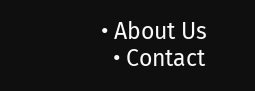• About Us
  • Contact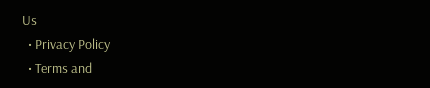Us
  • Privacy Policy
  • Terms and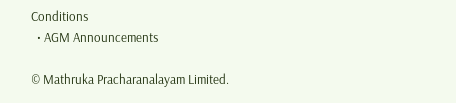Conditions
  • AGM Announcements

© Mathruka Pracharanalayam Limited.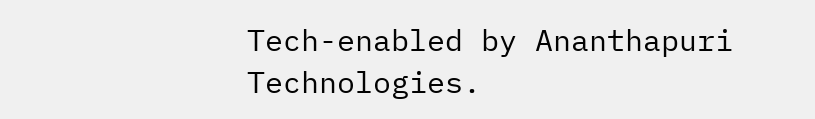Tech-enabled by Ananthapuri Technologies.